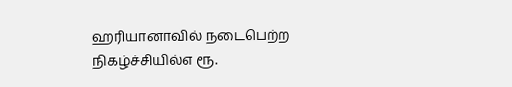ஹரியானாவில் நடைபெற்ற நிகழ்ச்சியில்எ ரூ.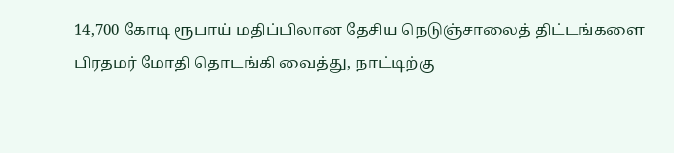14,700 கோடி ரூபாய் மதிப்பிலான தேசிய நெடுஞ்சாலைத் திட்டங்களை பிரதமர் மோதி தொடங்கி வைத்து, நாட்டிற்கு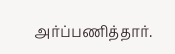அர்ப்பணித்தார்.